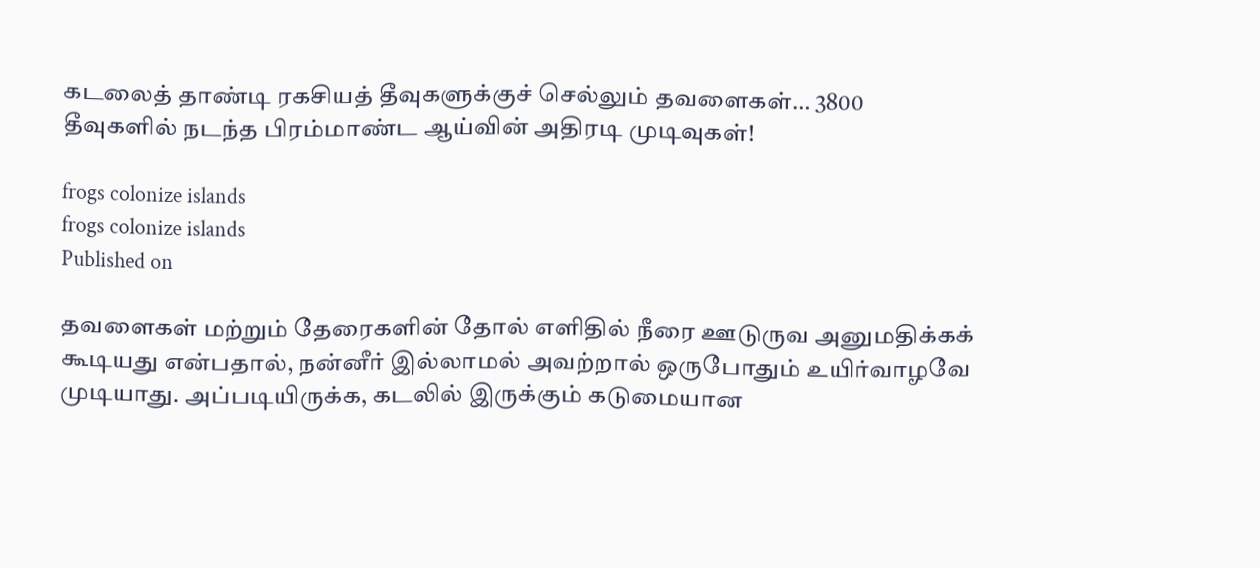கடலைத் தாண்டி ரகசியத் தீவுகளுக்குச் செல்லும் தவளைகள்… 3800 தீவுகளில் நடந்த பிரம்மாண்ட ஆய்வின் அதிரடி முடிவுகள்!

frogs colonize islands
frogs colonize islands
Published on

தவளைகள் மற்றும் தேரைகளின் தோல் எளிதில் நீரை ஊடுருவ அனுமதிக்கக் கூடியது என்பதால், நன்னீர் இல்லாமல் அவற்றால் ஒருபோதும் உயிர்வாழவே முடியாது. அப்படியிருக்க, கடலில் இருக்கும் கடுமையான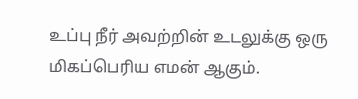உப்பு நீர் அவற்றின் உடலுக்கு ஒரு மிகப்பெரிய எமன் ஆகும்.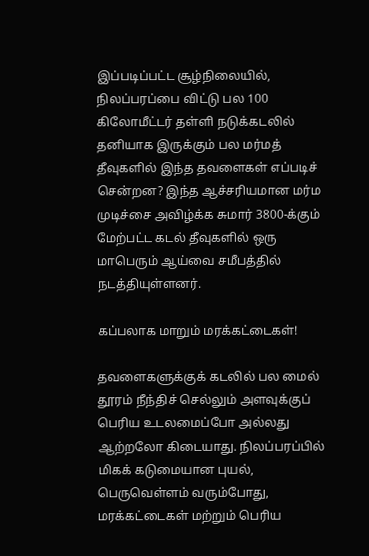இப்படிப்பட்ட சூழ்நிலையில், நிலப்பரப்பை விட்டு பல 100 கிலோமீட்டர் தள்ளி நடுக்கடலில் தனியாக இருக்கும் பல மர்மத் தீவுகளில் இந்த தவளைகள் எப்படிச் சென்றன? இந்த ஆச்சரியமான மர்ம முடிச்சை அவிழ்க்க சுமார் 3800-க்கும் மேற்பட்ட கடல் தீவுகளில் ஒரு மாபெரும் ஆய்வை சமீபத்தில் நடத்தியுள்ளனர்.

கப்பலாக மாறும் மரக்கட்டைகள்!

தவளைகளுக்குக் கடலில் பல மைல் தூரம் நீந்திச் செல்லும் அளவுக்குப் பெரிய உடலமைப்போ அல்லது ஆற்றலோ கிடையாது. நிலப்பரப்பில் மிகக் கடுமையான புயல், பெருவெள்ளம் வரும்போது, மரக்கட்டைகள் மற்றும் பெரிய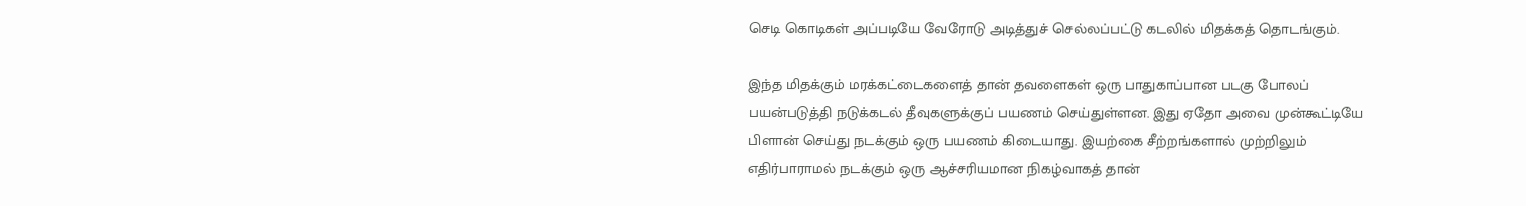செடி கொடிகள் அப்படியே வேரோடு அடித்துச் செல்லப்பட்டு கடலில் மிதக்கத் தொடங்கும்.

இந்த மிதக்கும் மரக்கட்டைகளைத் தான் தவளைகள் ஒரு பாதுகாப்பான படகு போலப் பயன்படுத்தி நடுக்கடல் தீவுகளுக்குப் பயணம் செய்துள்ளன. இது ஏதோ அவை முன்கூட்டியே பிளான் செய்து நடக்கும் ஒரு பயணம் கிடையாது. இயற்கை சீற்றங்களால் முற்றிலும் எதிர்பாராமல் நடக்கும் ஒரு ஆச்சரியமான நிகழ்வாகத் தான்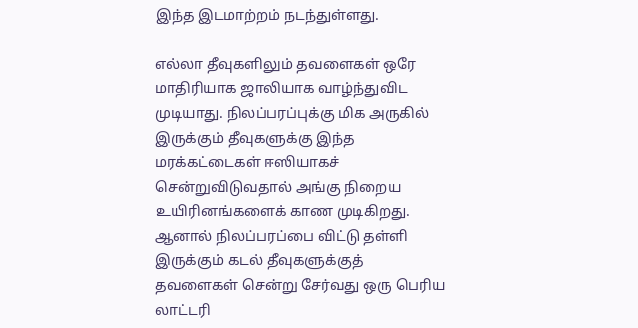இந்த இடமாற்றம் நடந்துள்ளது.

எல்லா தீவுகளிலும் தவளைகள் ஒரே மாதிரியாக ஜாலியாக வாழ்ந்துவிட முடியாது. நிலப்பரப்புக்கு மிக அருகில் இருக்கும் தீவுகளுக்கு இந்த மரக்கட்டைகள் ஈஸியாகச் சென்றுவிடுவதால் அங்கு நிறைய உயிரினங்களைக் காண முடிகிறது. ஆனால் நிலப்பரப்பை விட்டு தள்ளி இருக்கும் கடல் தீவுகளுக்குத் தவளைகள் சென்று சேர்வது ஒரு பெரிய லாட்டரி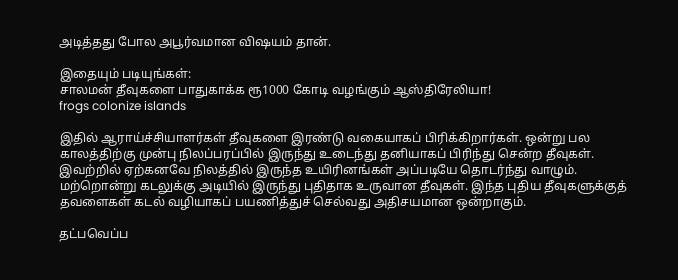அடித்தது போல அபூர்வமான விஷயம் தான்.

இதையும் படியுங்கள்:
சாலமன் தீவுகளை பாதுகாக்க ரூ1000 கோடி வழங்கும் ஆஸ்திரேலியா!
frogs colonize islands

இதில் ஆராய்ச்சியாளர்கள் தீவுகளை இரண்டு வகையாகப் பிரிக்கிறார்கள். ஒன்று பல காலத்திற்கு முன்பு நிலப்பரப்பில் இருந்து உடைந்து தனியாகப் பிரிந்து சென்ற தீவுகள். இவற்றில் ஏற்கனவே நிலத்தில் இருந்த உயிரினங்கள் அப்படியே தொடர்ந்து வாழும். மற்றொன்று கடலுக்கு அடியில் இருந்து புதிதாக உருவான தீவுகள். இந்த புதிய தீவுகளுக்குத் தவளைகள் கடல் வழியாகப் பயணித்துச் செல்வது அதிசயமான ஒன்றாகும்.

தட்பவெப்ப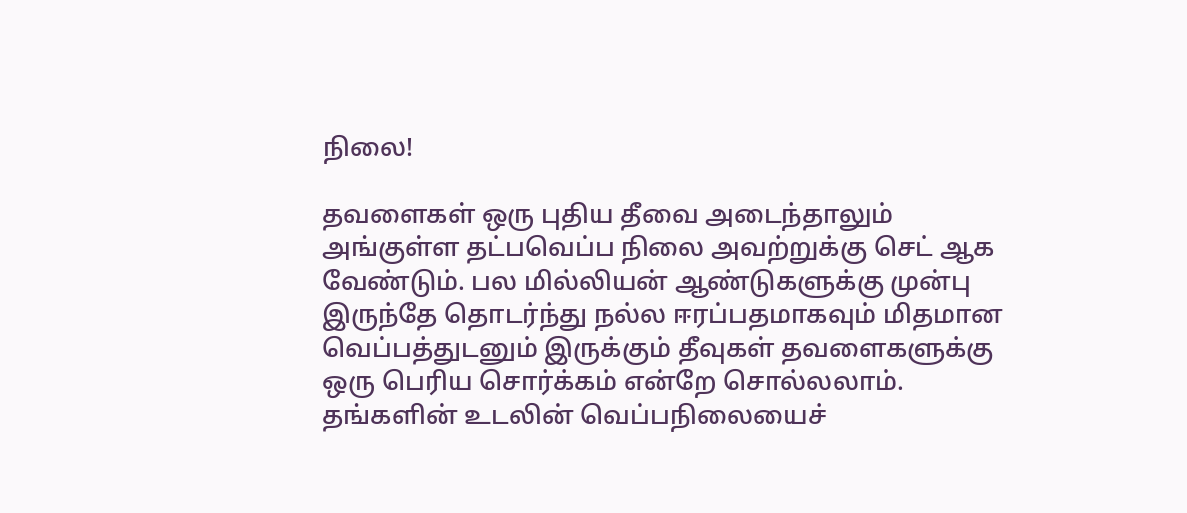நிலை!

தவளைகள் ஒரு புதிய தீவை அடைந்தாலும் அங்குள்ள தட்பவெப்ப நிலை அவற்றுக்கு செட் ஆக வேண்டும். பல மில்லியன் ஆண்டுகளுக்கு முன்பு இருந்தே தொடர்ந்து நல்ல ஈரப்பதமாகவும் மிதமான வெப்பத்துடனும் இருக்கும் தீவுகள் தவளைகளுக்கு ஒரு பெரிய சொர்க்கம் என்றே சொல்லலாம். தங்களின் உடலின் வெப்பநிலையைச்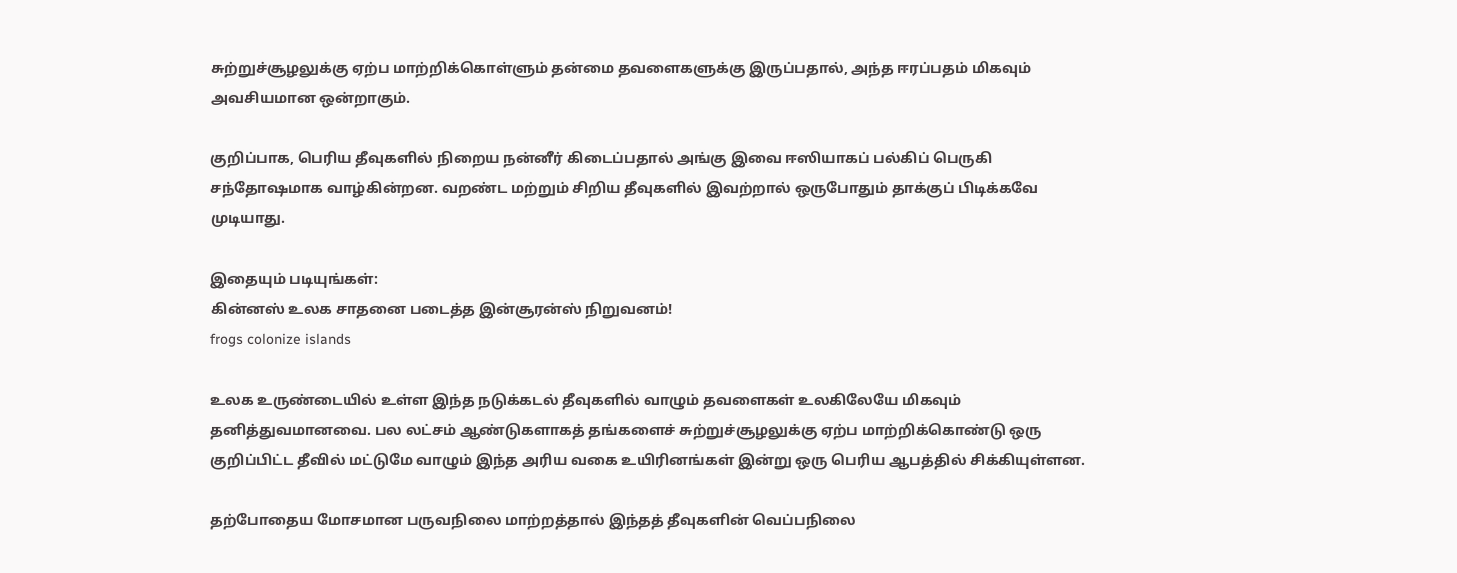சுற்றுச்சூழலுக்கு ஏற்ப மாற்றிக்கொள்ளும் தன்மை தவளைகளுக்கு இருப்பதால், அந்த ஈரப்பதம் மிகவும் அவசியமான ஒன்றாகும்.

குறிப்பாக, பெரிய தீவுகளில் நிறைய நன்னீர் கிடைப்பதால் அங்கு இவை ஈஸியாகப் பல்கிப் பெருகி சந்தோஷமாக வாழ்கின்றன. வறண்ட மற்றும் சிறிய தீவுகளில் இவற்றால் ஒருபோதும் தாக்குப் பிடிக்கவே முடியாது.

இதையும் படியுங்கள்:
கின்னஸ் உலக சாதனை படைத்த இன்சூரன்ஸ் நிறுவனம்!
frogs colonize islands

உலக உருண்டையில் உள்ள இந்த நடுக்கடல் தீவுகளில் வாழும் தவளைகள் உலகிலேயே மிகவும் தனித்துவமானவை. பல லட்சம் ஆண்டுகளாகத் தங்களைச் சுற்றுச்சூழலுக்கு ஏற்ப மாற்றிக்கொண்டு ஒரு குறிப்பிட்ட தீவில் மட்டுமே வாழும் இந்த அரிய வகை உயிரினங்கள் இன்று ஒரு பெரிய ஆபத்தில் சிக்கியுள்ளன.

தற்போதைய மோசமான பருவநிலை மாற்றத்தால் இந்தத் தீவுகளின் வெப்பநிலை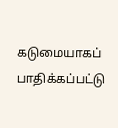கடுமையாகப் பாதிக்கப்பட்டு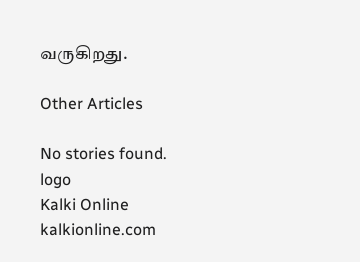வருகிறது.

Other Articles

No stories found.
logo
Kalki Online
kalkionline.com